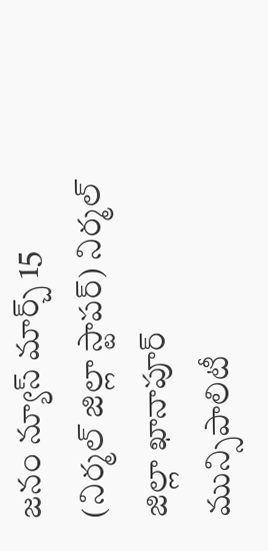జనం న్యూస్ మార్చ్ 15 (నిర్మల్ జిల్లా స్టాపర్) నిర్మల్ జిల్లా ఖానాపూర్ మున్సిపాలిటీ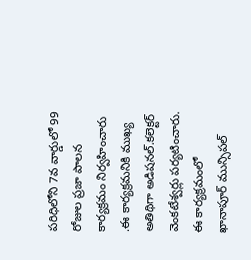పరిధిలోని 7వ వార్డులో 99 రోజుల ప్రజా పాలన కార్యక్రమం నిర్వహించారు .ఈ కార్యక్రమనికి ముఖ్య అతిథిగా అడిషనల్.కలెక్టర్ వెంకటేశ్వర్లు పర్యటించారు. ఈ కార్యక్రమంలో ఖానాపూర్ మున్సిపల్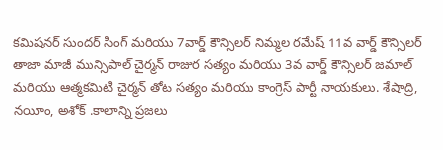కమిషనర్ సుందర్ సింగ్ మరియు 7వార్డ్ కౌన్సిలర్ నిమ్మల రమేష్ 11వ వార్డ్ కౌన్సిలర్ తాజా మాజీ మున్సిపాల్ చైర్మన్ రాజుర సత్యం మరియు 3వ వార్డ్ కౌన్సిలర్ జమాల్ మరియు ఆత్మకమిటి చైర్మన్ తోట సత్యం మరియు కాంగ్రెస్ పార్టీ నాయకులు. శేషాద్రి, నయీం, అశోక్ .కాలాన్ని ప్రజలు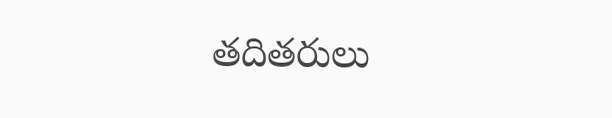తదితరులు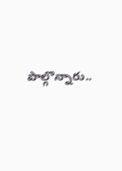పాల్గొన్నారు..